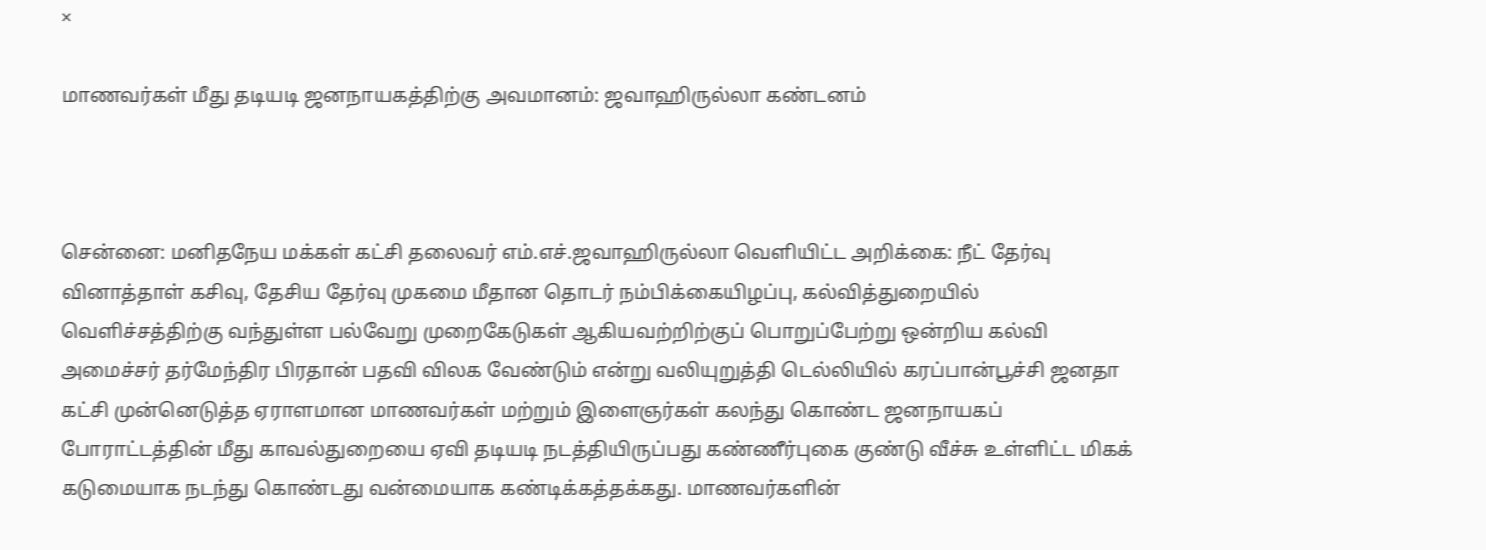×

மாணவர்கள் மீது தடியடி ஜனநாயகத்திற்கு அவமானம்: ஜவாஹிருல்லா கண்டனம்



சென்னை: மனிதநேய மக்கள் கட்சி தலைவர் எம்.எச்.ஜவாஹிருல்லா வெளியிட்ட அறிக்கை: நீட் தேர்வு வினாத்தாள் கசிவு, தேசிய தேர்வு முகமை மீதான தொடர் நம்பிக்கையிழப்பு, கல்வித்துறையில் வெளிச்சத்திற்கு வந்துள்ள பல்வேறு முறைகேடுகள் ஆகியவற்றிற்குப் பொறுப்பேற்று ஒன்றிய கல்வி அமைச்சர் தர்மேந்திர பிரதான் பதவி விலக வேண்டும் என்று வலியுறுத்தி டெல்லியில் கரப்பான்பூச்சி ஜனதா கட்சி முன்னெடுத்த ஏராளமான மாணவர்கள் மற்றும் இளைஞர்கள் கலந்து கொண்ட ஜனநாயகப் போராட்டத்தின் மீது காவல்துறையை ஏவி தடியடி நடத்தியிருப்பது கண்ணீர்புகை குண்டு வீச்சு உள்ளிட்ட மிகக் கடுமையாக நடந்து கொண்டது வன்மையாக கண்டிக்கத்தக்கது. மாணவர்களின்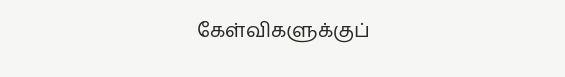கேள்விகளுக்குப்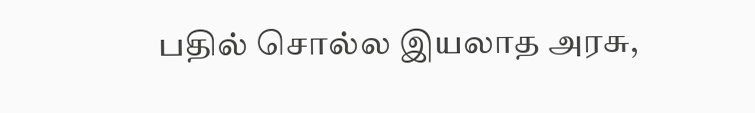பதில் சொல்ல இயலாத அரசு,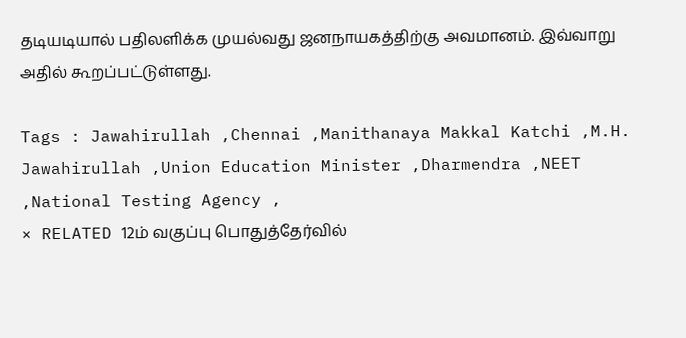தடியடியால் பதிலளிக்க முயல்வது ஜனநாயகத்திற்கு அவமானம். இவ்வாறு அதில் கூறப்பட்டுள்ளது.

Tags : Jawahirullah ,Chennai ,Manithanaya Makkal Katchi ,M.H. Jawahirullah ,Union Education Minister ,Dharmendra ,NEET ,National Testing Agency ,
× RELATED 12ம் வகுப்பு பொதுத்தேர்வில்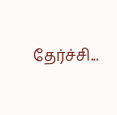தேர்ச்சி...